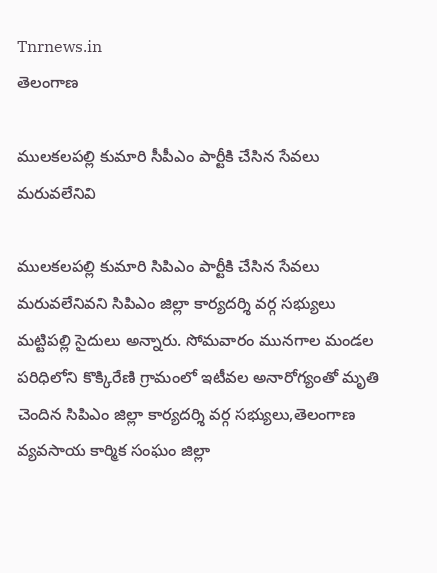Tnrnews.in
తెలంగాణ

ములకలపల్లి కుమారి సీపీఎం పార్టీకి చేసిన సేవలు మరువలేనివి

ములకలపల్లి కుమారి సిపిఎం పార్టీకి చేసిన సేవలు మరువలేనివని సిపిఎం జిల్లా కార్యదర్శి వర్గ సభ్యులు మట్టిపల్లి సైదులు అన్నారు. సోమవారం మునగాల మండల పరిధిలోని కొక్కిరేణి గ్రామంలో ఇటీవల అనారోగ్యంతో మృతి చెందిన సిపిఎం జిల్లా కార్యదర్శి వర్గ సభ్యులు,తెలంగాణ వ్యవసాయ కార్మిక సంఘం జిల్లా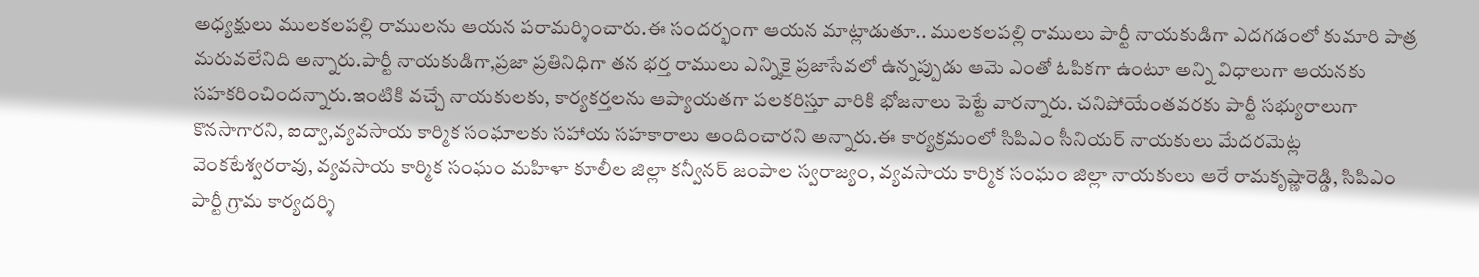అధ్యక్షులు ములకలపల్లి రాములను ఆయన పరామర్శించారు.ఈ సందర్భంగా ఆయన మాట్లాడుతూ.. ములకలపల్లి రాములు పార్టీ నాయకుడిగా ఎదగడంలో కుమారి పాత్ర మరువలేనిది అన్నారు.పార్టీ నాయకుడిగా,ప్రజా ప్రతినిధిగా తన భర్త రాములు ఎన్నికై ప్రజాసేవలో ఉన్నప్పుడు ఆమె ఎంతో ఓపికగా ఉంటూ అన్ని విధాలుగా ఆయనకు సహకరించిందన్నారు.ఇంటికి వచ్చే నాయకులకు, కార్యకర్తలను ఆప్యాయతగా పలకరిస్తూ వారికి భోజనాలు పెట్టే వారన్నారు. చనిపోయేంతవరకు పార్టీ సభ్యురాలుగా కొనసాగారని, ఐద్వా,వ్యవసాయ కార్మిక సంఘాలకు సహాయ సహకారాలు అందించారని అన్నారు.ఈ కార్యక్రమంలో సిపిఎం సీనియర్ నాయకులు మేదరమెట్ల వెంకటేశ్వరరావు, వ్యవసాయ కార్మిక సంఘం మహిళా కూలీల జిల్లా కన్వీనర్ జంపాల స్వరాజ్యం, వ్యవసాయ కార్మిక సంఘం జిల్లా నాయకులు ఆరే రామకృష్ణారెడ్డి, సిపిఎం పార్టీ గ్రామ కార్యదర్శి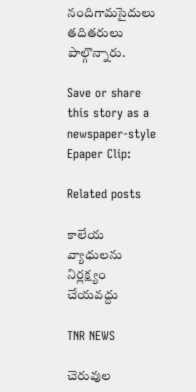నందిగామసైదులు తదితరులు పాల్గొన్నారు.

Save or share this story as a newspaper-style Epaper Clip:

Related posts

కాలేయ వ్యాధులను నిర్లక్ష్యం చేయవద్దు

TNR NEWS

చెరువుల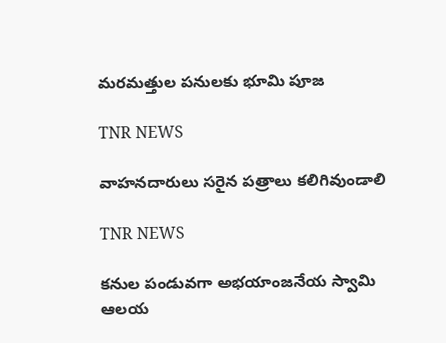మరమత్తుల పనులకు భూమి పూజ

TNR NEWS

వాహనదారులు సరైన పత్రాలు కలిగివుండాలి

TNR NEWS

కనుల పండువగా అభయాంజనేయ స్వామి ఆలయ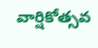వార్షికోత్సవ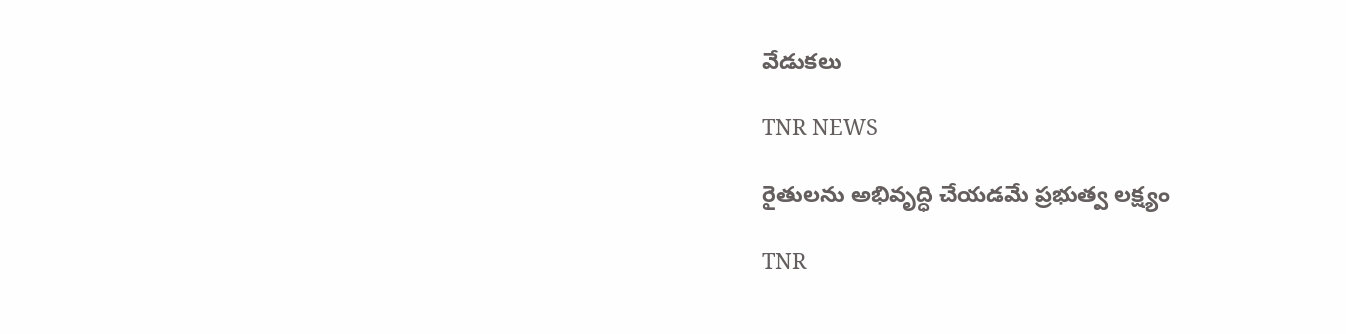వేడుకలు

TNR NEWS

రైతులను అభివృద్ధి చేయడమే ప్రభుత్వ లక్ష్యం

TNR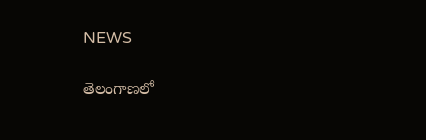NEWS

తెలంగాణలో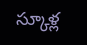స్కూళ్ల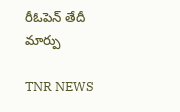రీఓపెన్‌ తేదీ మార్పు

TNR NEWS